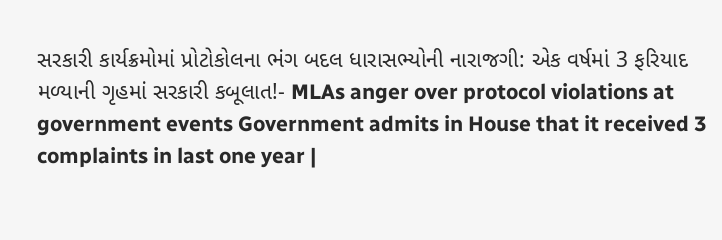સરકારી કાર્યક્રમોમાં પ્રોટોકોલના ભંગ બદલ ધારાસભ્યોની નારાજગી: એક વર્ષમાં 3 ફરિયાદ મળ્યાની ગૃહમાં સરકારી કબૂલાત!- MLAs anger over protocol violations at government events Government admits in House that it received 3 complaints in last one year |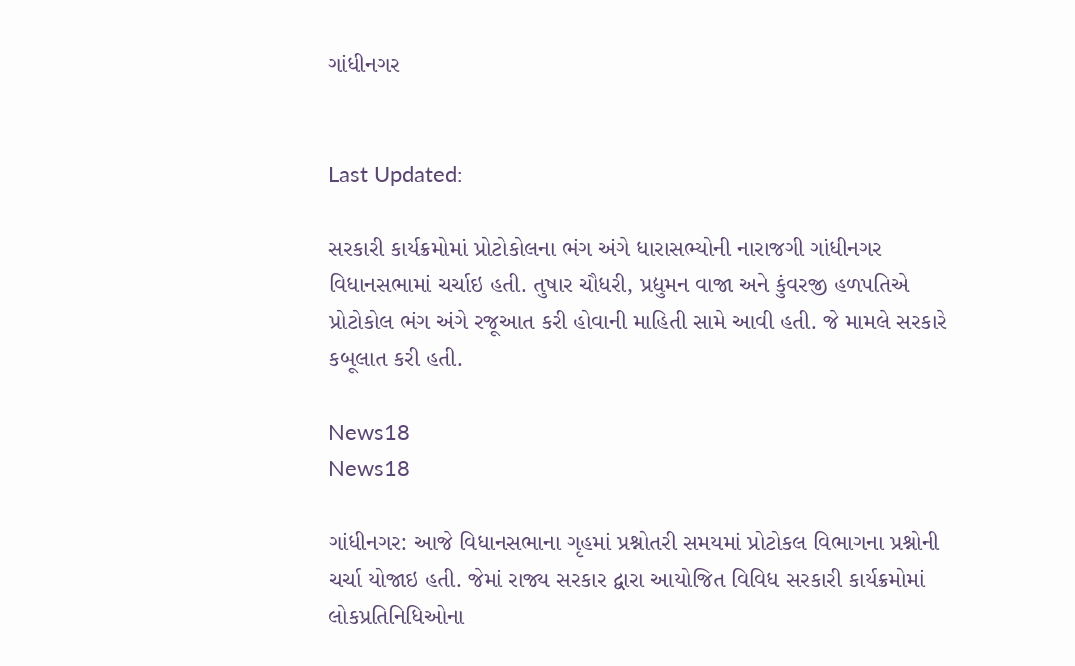ગાંધીનગર


Last Updated:

સરકારી કાર્યક્રમોમાં પ્રોટોકોલના ભંગ અંગે ધારાસભ્યોની નારાજગી ગાંધીનગર વિધાનસભામાં ચર્ચાઇ હતી. તુષાર ચૌધરી, પ્રદ્યુમન વાજા અને કુંવરજી હળપતિએ પ્રોટોકોલ ભંગ અંગે રજૂઆત કરી હોવાની માહિતી સામે આવી હતી. જે મામલે સરકારે કબૂલાત કરી હતી.

News18
News18

ગાંધીનગર: આજે વિધાનસભાના ગૃહમાં પ્રશ્નોતરી સમયમાં પ્રોટોકલ વિભાગના પ્રશ્નોની ચર્ચા યોજાઇ હતી. જેમાં રાજ્ય સરકાર દ્વારા આયોજિત વિવિધ સરકારી કાર્યક્રમોમાં લોકપ્રતિનિધિઓના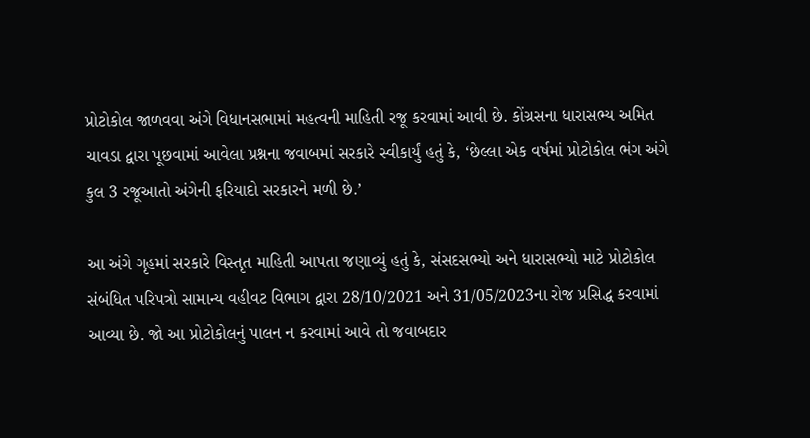પ્રોટોકોલ જાળવવા અંગે વિધાનસભામાં મહત્વની માહિતી રજૂ કરવામાં આવી છે. કોંગ્રસના ધારાસભ્ય અમિત ચાવડા દ્વારા પૂછવામાં આવેલા પ્રશ્નના જવાબમાં સરકારે સ્વીકાર્યું હતું કે, ‘છેલ્લા એક વર્ષમાં પ્રોટોકોલ ભંગ અંગે કુલ 3 રજૂઆતો અંગેની ફરિયાદો સરકારને મળી છે.’

આ અંગે ગૃહમાં સરકારે વિસ્તૃત માહિતી આપતા જણાવ્યું હતું કે, સંસદસભ્યો અને ધારાસભ્યો માટે પ્રોટોકોલ સંબંધિત પરિપત્રો સામાન્ય વહીવટ વિભાગ દ્વારા 28/10/2021 અને 31/05/2023ના રોજ પ્રસિદ્ધ કરવામાં આવ્યા છે. જો આ પ્રોટોકોલનું પાલન ન કરવામાં આવે તો જવાબદાર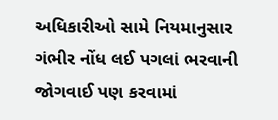અધિકારીઓ સામે નિયમાનુસાર ગંભીર નોંધ લઈ પગલાં ભરવાની જોગવાઈ પણ કરવામાં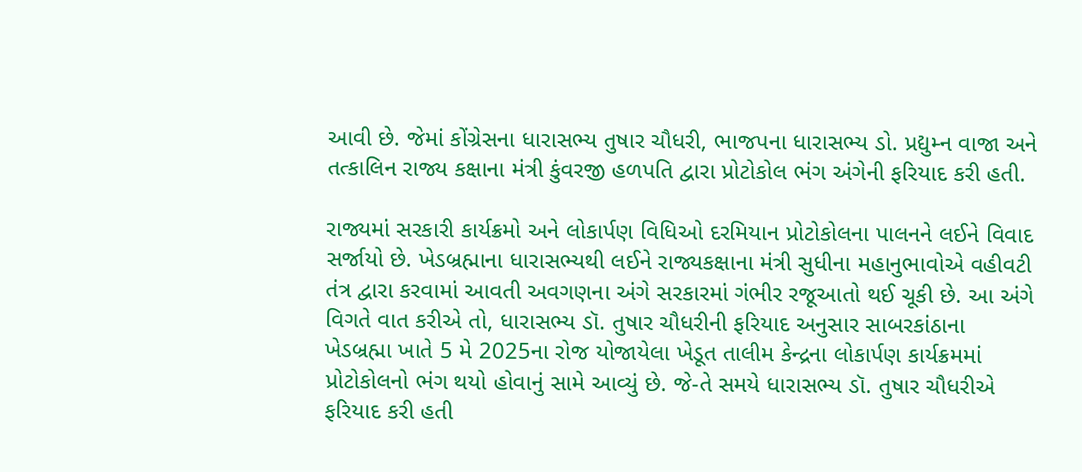આવી છે. જેમાં કોંગ્રેસના ધારાસભ્ય તુષાર ચૌધરી, ભાજપના ધારાસભ્ય ડો. પ્રદ્યુમ્ન વાજા અને તત્કાલિન રાજ્ય કક્ષાના મંત્રી કુંવરજી હળપતિ દ્વારા પ્રોટોકોલ ભંગ અંગેની ફરિયાદ કરી હતી.

રાજ્યમાં સરકારી કાર્યક્રમો અને લોકાર્પણ વિધિઓ દરમિયાન પ્રોટોકોલના પાલનને લઈને વિવાદ સર્જાયો છે. ખેડબ્રહ્માના ધારાસભ્યથી લઈને રાજ્યકક્ષાના મંત્રી સુધીના મહાનુભાવોએ વહીવટી તંત્ર દ્વારા કરવામાં આવતી અવગણના અંગે સરકારમાં ગંભીર રજૂઆતો થઈ ચૂકી છે. આ અંગે વિગતે વાત કરીએ તો, ધારાસભ્ય ડૉ. તુષાર ચૌધરીની ફરિયાદ અનુસાર સાબરકાંઠાના ખેડબ્રહ્મા ખાતે 5 મે 2025ના રોજ યોજાયેલા ખેડૂત તાલીમ કેન્દ્રના લોકાર્પણ કાર્યક્રમમાં પ્રોટોકોલનો ભંગ થયો હોવાનું સામે આવ્યું છે. જે-તે સમયે ધારાસભ્ય ડૉ. તુષાર ચૌધરીએ ફરિયાદ કરી હતી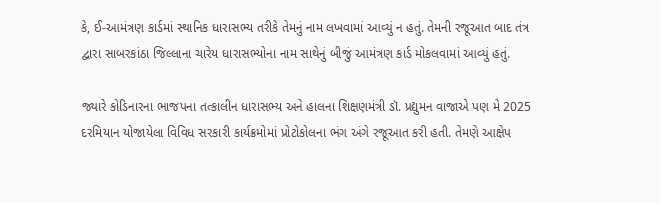કે, ઈ-આમંત્રણ કાર્ડમાં સ્થાનિક ધારાસભ્ય તરીકે તેમનું નામ લખવામાં આવ્યું ન હતું. તેમની રજૂઆત બાદ તંત્ર દ્વારા સાબરકાંઠા જિલ્લાના ચારેય ધારાસભ્યોના નામ સાથેનું બીજું આમંત્રણ કાર્ડ મોકલવામાં આવ્યું હતું.

જ્યારે કોડિનારના ભાજપના તત્કાલીન ધારાસભ્ય અને હાલના શિક્ષણમંત્રી ડૉ. પ્રદ્યુમન વાજાએ પણ મે 2025 દરમિયાન યોજાયેલા વિવિધ સરકારી કાર્યક્રમોમાં પ્રોટોકોલના ભંગ અંગે રજૂઆત કરી હતી. તેમણે આક્ષેપ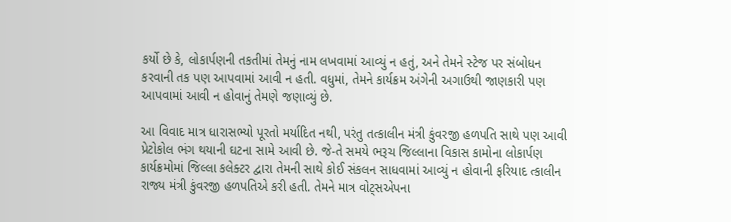કર્યો છે કે, લોકાર્પણની તકતીમાં તેમનું નામ લખવામાં આવ્યું ન હતું, અને તેમને સ્ટેજ પર સંબોધન કરવાની તક પણ આપવામાં આવી ન હતી. વધુમાં, તેમને કાર્યક્રમ અંગેની અગાઉથી જાણકારી પણ આપવામાં આવી ન હોવાનું તેમણે જણાવ્યું છે.

આ વિવાદ માત્ર ધારાસભ્યો પૂરતો મર્યાદિત નથી, પરંતુ તત્કાલીન મંત્રી કુંવરજી હળપતિ સાથે પણ આવી પ્રેટોકોલ ભંગ થયાની ઘટના સામે આવી છે. જે-તે સમયે ભરૂચ જિલ્લાના વિકાસ કામોના લોકાર્પણ કાર્યક્રમોમાં જિલ્લા કલેક્ટર દ્વારા તેમની સાથે કોઈ સંકલન સાધવામાં આવ્યું ન હોવાની ફરિયાદ ત્કાલીન રાજ્ય મંત્રી કુંવરજી હળપતિએ કરી હતી. તેમને માત્ર વોટ્સએપના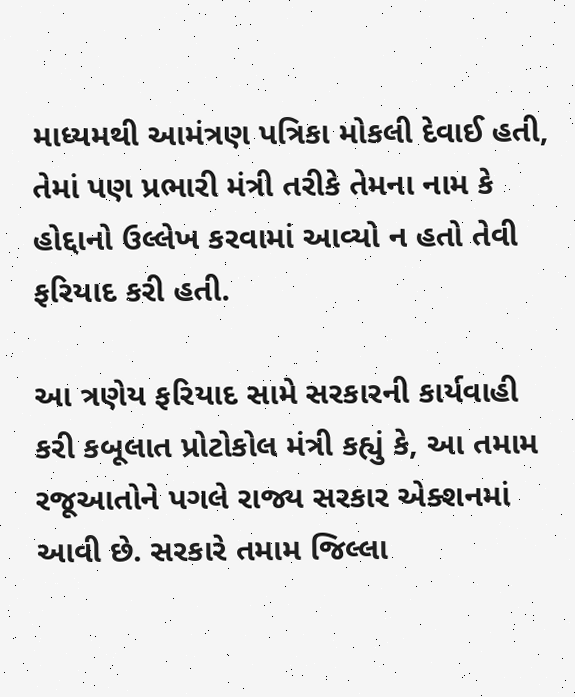માધ્યમથી આમંત્રણ પત્રિકા મોકલી દેવાઈ હતી, તેમાં પણ પ્રભારી મંત્રી તરીકે તેમના નામ કે હોદ્દાનો ઉલ્લેખ કરવામાં આવ્યો ન હતો તેવી ફરિયાદ કરી હતી.

આ ત્રણેય ફરિયાદ સામે સરકારની કાર્યવાહી કરી કબૂલાત પ્રોટોકોલ મંત્રી કહ્યું કે, આ તમામ રજૂઆતોને પગલે રાજ્ય સરકાર એક્શનમાં આવી છે. સરકારે તમામ જિલ્લા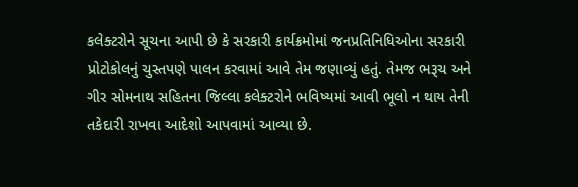કલેક્ટરોને સૂચના આપી છે કે સરકારી કાર્યક્રમોમાં જનપ્રતિનિધિઓના સરકારી પ્રોટોકોલનું ચુસ્તપણે પાલન કરવામાં આવે તેમ જણાવ્યું હતું. તેમજ ભરૂચ અને ગીર સોમનાથ સહિતના જિલ્લા કલેક્ટરોને ભવિષ્યમાં આવી ભૂલો ન થાય તેની તકેદારી રાખવા આદેશો આપવામાં આવ્યા છે.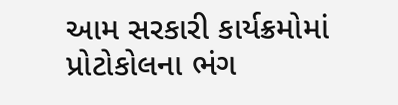આમ સરકારી કાર્યક્રમોમાં પ્રોટોકોલના ભંગ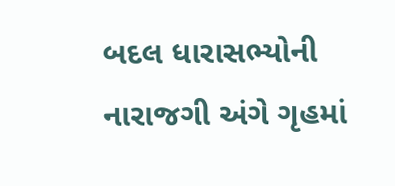બદલ ધારાસભ્યોની નારાજગી અંગે ગૃહમાં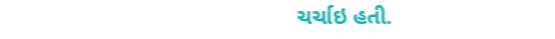ચર્ચાઇ હતી.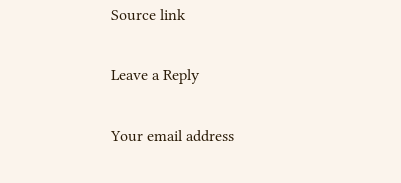Source link

Leave a Reply

Your email address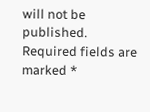will not be published. Required fields are marked *